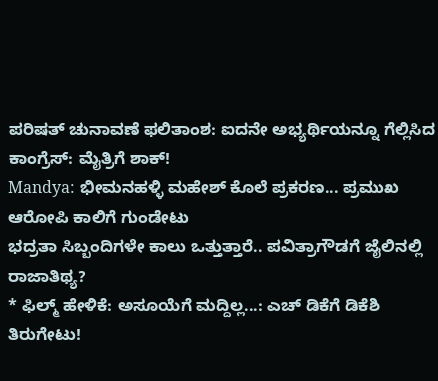ಪರಿಷತ್ ಚುನಾವಣೆ ಫಲಿತಾಂಶ: ಐದನೇ ಅಭ್ಯರ್ಥಿಯನ್ನೂ ಗೆಲ್ಲಿಸಿದ ಕಾಂಗ್ರೆಸ್: ಮೈತ್ರಿಗೆ ಶಾಕ್!
Mandya: ಭೀಮನಹಳ್ಳಿ ಮಹೇಶ್ ಕೊಲೆ ಪ್ರಕರಣ... ಪ್ರಮುಖ ಆರೋಪಿ ಕಾಲಿಗೆ ಗುಂಡೇಟು
ಭದ್ರತಾ ಸಿಬ್ಬಂದಿಗಳೇ ಕಾಲು ಒತ್ತುತ್ತಾರೆ.. ಪವಿತ್ರಾಗೌಡಗೆ ಜೈಲಿನಲ್ಲಿ ರಾಜಾತಿಥ್ಯ?
* ಫಿಲ್ಮ್ ಹೇಳಿಕೆ: ಅಸೂಯೆಗೆ ಮದ್ದಿಲ್ಲ...: ಎಚ್ ಡಿಕೆಗೆ ಡಿಕೆಶಿ ತಿರುಗೇಟು!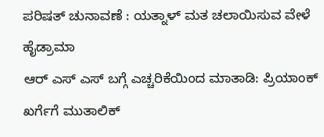ಪರಿಷತ್ ಚುನಾವಣೆ : ಯತ್ನಾಳ್ ಮತ ಚಲಾಯಿಸುವ ವೇಳೆ ಹೈಡ್ರಾಮಾ
ಆರ್ ಎಸ್ ಎಸ್ ಬಗ್ಗೆ ಎಚ್ಚರಿಕೆಯಿಂದ ಮಾತಾಡಿ: ಪ್ರಿಯಾಂಕ್ ಖರ್ಗೆಗೆ ಮುತಾಲಿಕ್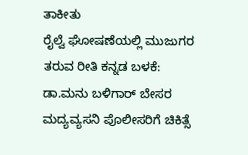ತಾಕೀತು
ರೈಲ್ವೆ ಘೋಷಣೆಯಲ್ಲಿ ಮುಜುಗರ ತರುವ ರೀತಿ ಕನ್ನಡ ಬಳಕೆ: ಡಾ.ಮನು ಬಳಿಗಾರ್ ಬೇಸರ
ಮದ್ಯವ್ಯಸನಿ ಪೊಲೀಸರಿಗೆ ಚಿಕಿತ್ಸೆ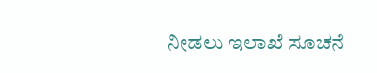ನೀಡಲು ಇಲಾಖೆ ಸೂಚನೆ